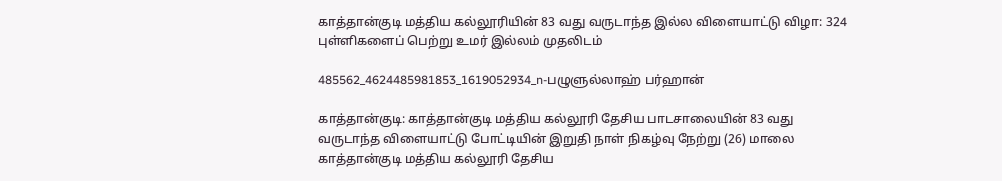காத்தான்குடி மத்திய கல்லூரியின் 83 வது வருடாந்த இல்ல விளையாட்டு விழா: 324 புள்ளிகளைப் பெற்று உமர் இல்லம் முதலிடம்

485562_4624485981853_1619052934_n-பழுளுல்லாஹ் பர்ஹான்

காத்தான்குடி: காத்தான்குடி மத்திய கல்லூரி தேசிய பாடசாலையின் 83 வது வருடாந்த விளையாட்டு போட்டியின் இறுதி நாள் நிகழ்வு நேற்று (26) மாலை காத்தான்குடி மத்திய கல்லூரி தேசிய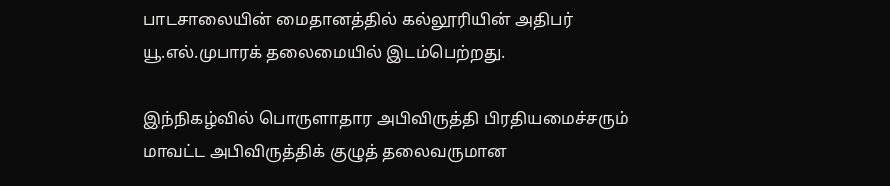பாடசாலையின் மைதானத்தில் கல்லூரியின் அதிபர் யூ.எல்.முபாரக் தலைமையில் இடம்பெற்றது.

இந்நிகழ்வில் பொருளாதார அபிவிருத்தி பிரதியமைச்சரும் மாவட்ட அபிவிருத்திக் குழுத் தலைவருமான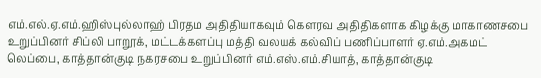எம்.எல்.ஏ.எம்.ஹிஸ்புல்லாஹ் பிரதம அதிதியாகவும் கௌரவ அதிதிகளாக கிழக்கு மாகாணசபை உறுப்பினர் சிப்லி பாறூக், மட்டக்களப்பு மத்தி வலயக் கல்விப் பணிப்பாளர் ஏ.எம்.அகமட் லெப்பை, காத்தான்குடி நகரசபை உறுப்பினர் எம்.எஸ்.எம்.சியாத், காத்தான்குடி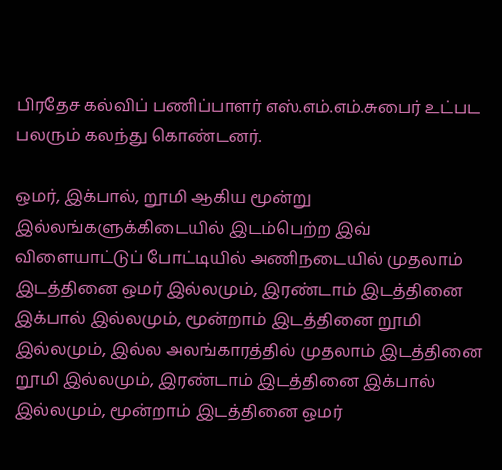பிரதேச கல்விப் பணிப்பாளர் எஸ்.எம்.எம்.சுபைர் உட்பட பலரும் கலந்து கொண்டனர்.

ஒமர், இக்பால், றூமி ஆகிய மூன்று இல்லங்களுக்கிடையில் இடம்பெற்ற இவ் விளையாட்டுப் போட்டியில் அணிநடையில் முதலாம் இடத்தினை ஒமர் இல்லமும், இரண்டாம் இடத்தினை இக்பால் இல்லமும், மூன்றாம் இடத்தினை றூமி இல்லமும், இல்ல அலங்காரத்தில் முதலாம் இடத்தினை றூமி இல்லமும், இரண்டாம் இடத்தினை இக்பால் இல்லமும், மூன்றாம் இடத்தினை ஒமர்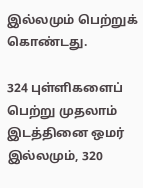இல்லமும் பெற்றுக் கொண்டது.

324 புள்ளிகளைப் பெற்று முதலாம் இடத்தினை ஒமர் இல்லமும், 320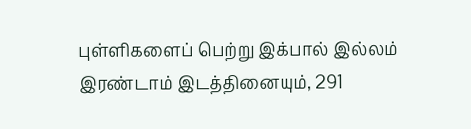புள்ளிகளைப் பெற்று இக்பால் இல்லம் இரண்டாம் இடத்தினையும், 291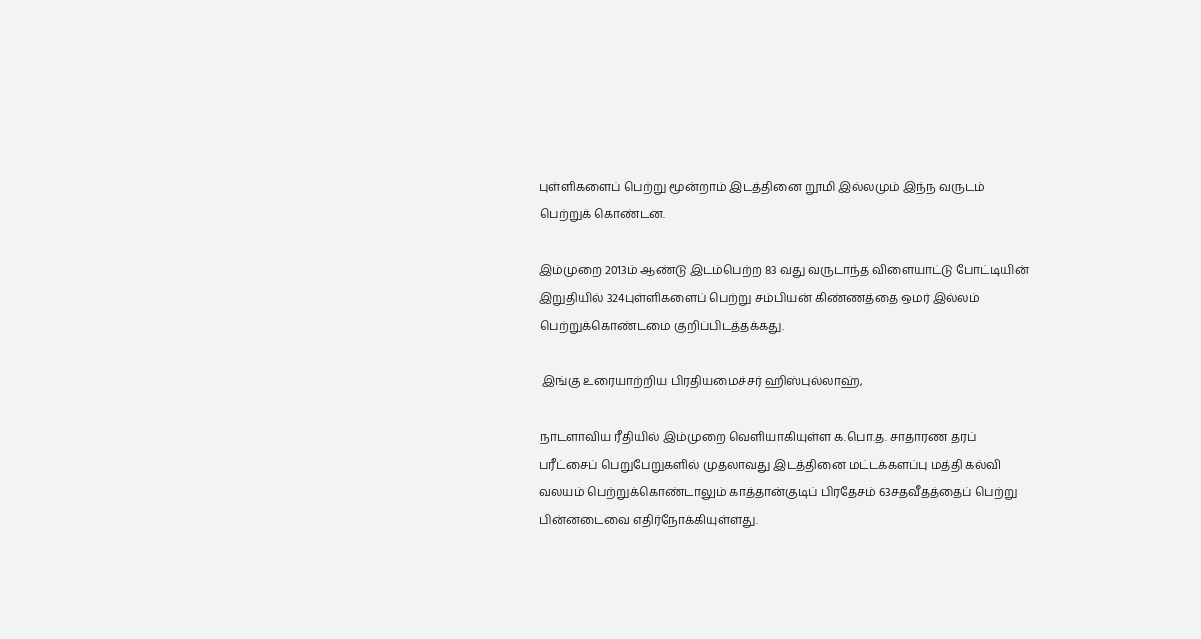புள்ளிகளைப் பெற்று மூன்றாம் இடத்தினை றூமி இல்லமும் இந்ந வருடம் பெற்றுக் கொண்டன.

இம்முறை 2013ம் ஆண்டு இடம்பெற்ற 83 வது வருடாந்த விளையாட்டு போட்டியின் இறுதியில் 324புள்ளிகளைப் பெற்று சம்பியன் கிண்ணத்தை ஒமர் இல்லம் பெற்றுக்கொண்டமை குறிப்பிடத்தக்கது.

 இங்கு உரையாற்றிய பிரதியமைச்சர் ஹிஸ்புல்லாஹ்,

நாடளாவிய ரீதியில் இம்முறை வெளியாகியுள்ள க.பொ.த. சாதாரண தரப் பரீட்சைப் பெறுபேறுகளில் முதலாவது இடத்தினை மட்டக்களப்பு மத்தி கல்வி வலயம் பெற்றுக்கொண்டாலும் காத்தான்குடிப் பிரதேசம் 63சதவீதத்தைப் பெற்று  பின்னடைவை எதிர்நோக்கியுள்ளது.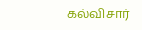கல்விசார்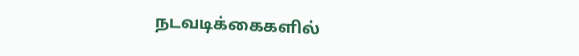நடவடிக்கைகளில்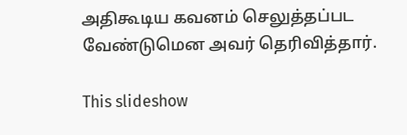அதிகூடிய கவனம் செலுத்தப்பட வேண்டுமென அவர் தெரிவித்தார்.

This slideshow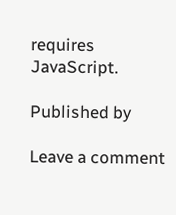requires JavaScript.

Published by

Leave a comment